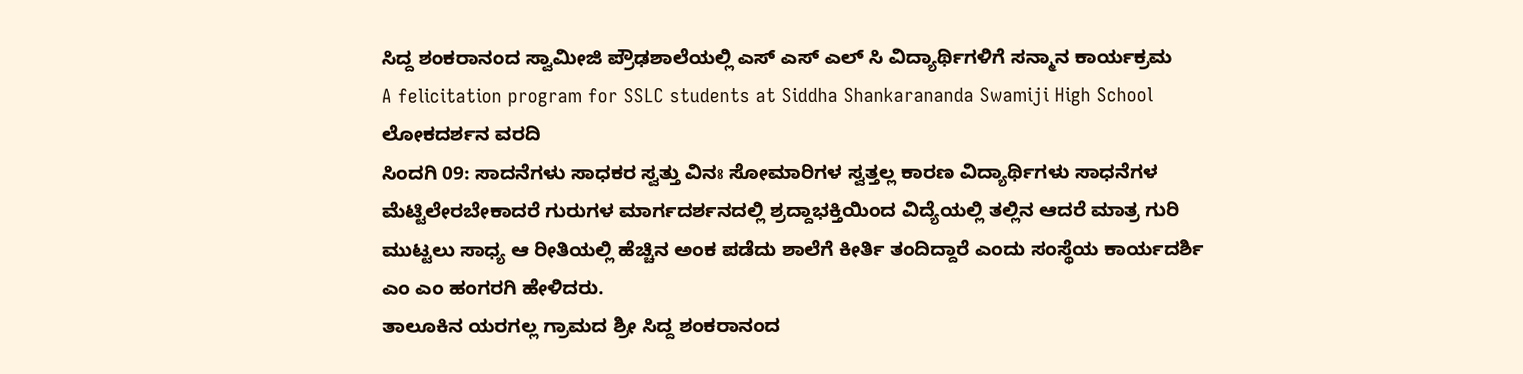ಸಿದ್ದ ಶಂಕರಾನಂದ ಸ್ವಾಮೀಜಿ ಪ್ರೌಢಶಾಲೆಯಲ್ಲಿ ಎಸ್ ಎಸ್ ಎಲ್ ಸಿ ವಿದ್ಯಾರ್ಥಿಗಳಿಗೆ ಸನ್ಮಾನ ಕಾರ್ಯಕ್ರಮ
A felicitation program for SSLC students at Siddha Shankarananda Swamiji High School
ಲೋಕದರ್ಶನ ವರದಿ
ಸಿಂದಗಿ 09: ಸಾದನೆಗಳು ಸಾಧಕರ ಸ್ವತ್ತು ವಿನಃ ಸೋಮಾರಿಗಳ ಸ್ವತ್ತಲ್ಲ ಕಾರಣ ವಿದ್ಯಾರ್ಥಿಗಳು ಸಾಧನೆಗಳ ಮೆಟ್ಟಿಲೇರಬೇಕಾದರೆ ಗುರುಗಳ ಮಾರ್ಗದರ್ಶನದಲ್ಲಿ ಶ್ರದ್ದಾಭಕ್ತಿಯಿಂದ ವಿದ್ಯೆಯಲ್ಲಿ ತಲ್ಲಿನ ಆದರೆ ಮಾತ್ರ ಗುರಿ ಮುಟ್ಟಲು ಸಾಧ್ಯ ಆ ರೀತಿಯಲ್ಲಿ ಹೆಚ್ಚಿನ ಅಂಕ ಪಡೆದು ಶಾಲೆಗೆ ಕೀರ್ತಿ ತಂದಿದ್ದಾರೆ ಎಂದು ಸಂಸ್ಥೆಯ ಕಾರ್ಯದರ್ಶಿ ಎಂ ಎಂ ಹಂಗರಗಿ ಹೇಳಿದರು.
ತಾಲೂಕಿನ ಯರಗಲ್ಲ ಗ್ರಾಮದ ಶ್ರೀ ಸಿದ್ದ ಶಂಕರಾನಂದ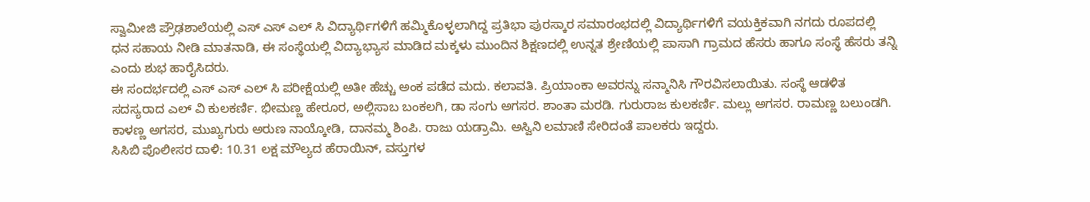ಸ್ವಾಮೀಜಿ ಪ್ರೌಢಶಾಲೆಯಲ್ಲಿ ಎಸ್ ಎಸ್ ಎಲ್ ಸಿ ವಿದ್ಯಾರ್ಥಿಗಳಿಗೆ ಹಮ್ಮಿಕೊಳ್ಳಲಾಗಿದ್ದ ಪ್ರತಿಭಾ ಪುರಸ್ಕಾರ ಸಮಾರಂಭದಲ್ಲಿ ವಿದ್ಯಾರ್ಥಿಗಳಿಗೆ ವಯಕ್ತಿಕವಾಗಿ ನಗದು ರೂಪದಲ್ಲಿ ಧನ ಸಹಾಯ ನೀಡಿ ಮಾತನಾಡಿ, ಈ ಸಂಸ್ಥೆಯಲ್ಲಿ ವಿದ್ಯಾಭ್ಯಾಸ ಮಾಡಿದ ಮಕ್ಕಳು ಮುಂದಿನ ಶಿಕ್ಷಣದಲ್ಲಿ ಉನ್ನತ ಶ್ರೇಣಿಯಲ್ಲಿ ಪಾಸಾಗಿ ಗ್ರಾಮದ ಹೆಸರು ಹಾಗೂ ಸಂಸ್ಥೆ ಹೆಸರು ತನ್ನಿ ಎಂದು ಶುಭ ಹಾರೈಸಿದರು.
ಈ ಸಂದರ್ಭದಲ್ಲಿ ಎಸ್ ಎಸ್ ಎಲ್ ಸಿ ಪರೀಕ್ಷೆಯಲ್ಲಿ ಅತೀ ಹೆಚ್ಚು ಅಂಕ ಪಡೆದ ಮದು. ಕಲಾವತಿ. ಪ್ರಿಯಾಂಕಾ ಅವರನ್ನು ಸನ್ಮಾನಿಸಿ ಗೌರವಿಸಲಾಯಿತು. ಸಂಸ್ಥೆ ಆಡಳಿತ ಸದಸ್ಯರಾದ ಎಲ್ ವಿ ಕುಲಕರ್ಣಿ. ಭೀಮಣ್ಣ ಹೇರೂರ, ಅಲ್ಲಿಸಾಬ ಬಂಕಲಗಿ, ಡಾ ಸಂಗು ಅಗಸರ. ಶಾಂತಾ ಮರಡಿ. ಗುರುರಾಜ ಕುಲಕರ್ಣಿ. ಮಲ್ಲು ಅಗಸರ. ರಾಮಣ್ಣ ಬಲುಂಡಗಿ. ಕಾಳಣ್ಣ ಅಗಸರ, ಮುಖ್ಯಗುರು ಅರುಣ ನಾಯ್ಕೋಡಿ, ದಾನಮ್ಮ ಶಿಂಪಿ. ರಾಜು ಯಡ್ರಾಮಿ. ಅಸ್ವಿನಿ ಲಮಾಣಿ ಸೇರಿದಂತೆ ಪಾಲಕರು ಇದ್ದರು.
ಸಿಸಿಬಿ ಪೊಲೀಸರ ದಾಳಿ: 10.31 ಲಕ್ಷ ಮೌಲ್ಯದ ಹೆರಾಯಿನ್, ವಸ್ತುಗಳ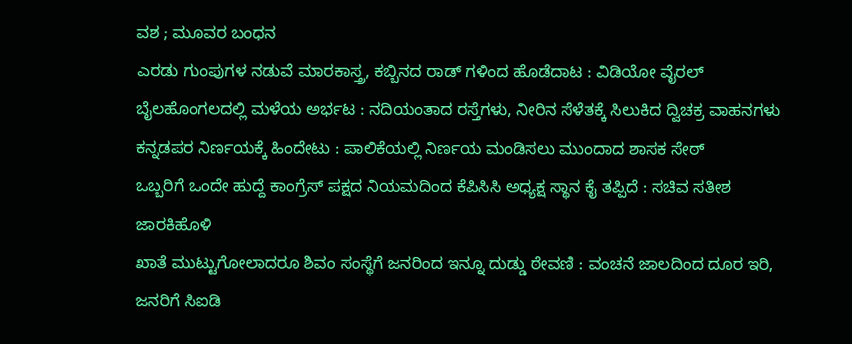ವಶ ; ಮೂವರ ಬಂಧನ
ಎರಡು ಗುಂಪುಗಳ ನಡುವೆ ಮಾರಕಾಸ್ತ್ರ, ಕಬ್ಬಿನದ ರಾಡ್ ಗಳಿಂದ ಹೊಡೆದಾಟ : ವಿಡಿಯೋ ವೈರಲ್
ಬೈಲಹೊಂಗಲದಲ್ಲಿ ಮಳೆಯ ಅರ್ಭಟ : ನದಿಯಂತಾದ ರಸ್ತೆಗಳು, ನೀರಿನ ಸೆಳೆತಕ್ಕೆ ಸಿಲುಕಿದ ದ್ವಿಚಕ್ರ ವಾಹನಗಳು
ಕನ್ನಡಪರ ನಿರ್ಣಯಕ್ಕೆ ಹಿಂದೇಟು : ಪಾಲಿಕೆಯಲ್ಲಿ ನಿರ್ಣಯ ಮಂಡಿಸಲು ಮುಂದಾದ ಶಾಸಕ ಸೇಠ್
ಒಬ್ಬರಿಗೆ ಒಂದೇ ಹುದ್ದೆ ಕಾಂಗ್ರೆಸ್ ಪಕ್ಷದ ನಿಯಮದಿಂದ ಕೆಪಿಸಿಸಿ ಅಧ್ಯಕ್ಷ ಸ್ಥಾನ ಕೈ ತಪ್ಪಿದೆ : ಸಚಿವ ಸತೀಶ ಜಾರಕಿಹೊಳಿ
ಖಾತೆ ಮುಟ್ಟುಗೋಲಾದರೂ ಶಿವಂ ಸಂಸ್ಥೆಗೆ ಜನರಿಂದ ಇನ್ನೂ ದುಡ್ಡು ಠೇವಣಿ : ವಂಚನೆ ಜಾಲದಿಂದ ದೂರ ಇರಿ, ಜನರಿಗೆ ಸಿಐಡಿ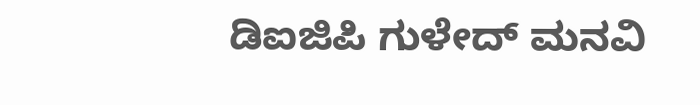ಡಿಐಜಿಪಿ ಗುಳೇದ್ ಮನವಿ